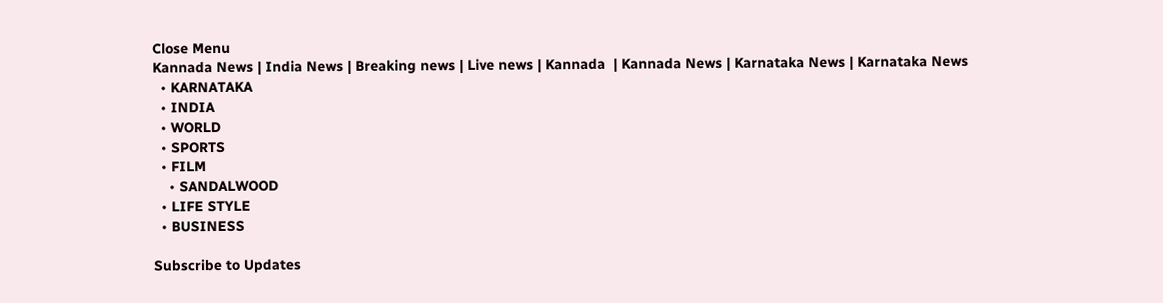Close Menu
Kannada News | India News | Breaking news | Live news | Kannada  | Kannada News | Karnataka News | Karnataka News
  • KARNATAKA
  • INDIA
  • WORLD
  • SPORTS
  • FILM
    • SANDALWOOD
  • LIFE STYLE
  • BUSINESS

Subscribe to Updates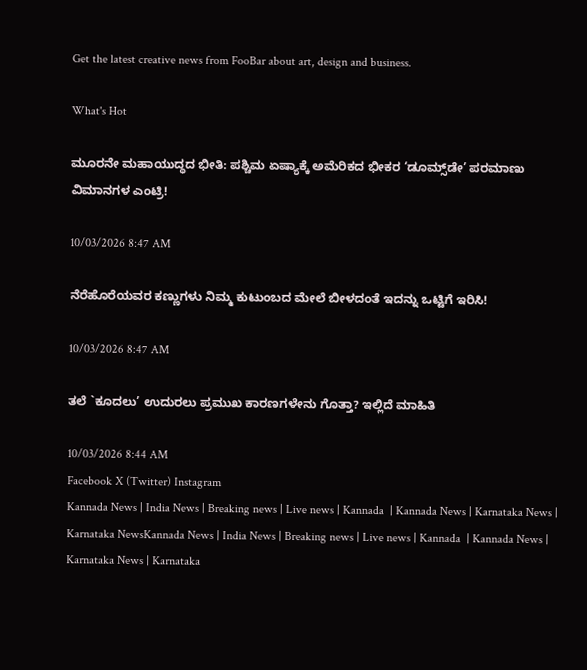Get the latest creative news from FooBar about art, design and business.

What's Hot

ಮೂರನೇ ಮಹಾಯುದ್ಧದ ಭೀತಿ: ಪಶ್ಚಿಮ ಏಷ್ಯಾಕ್ಕೆ ಅಮೆರಿಕದ ಭೀಕರ ‘ಡೂಮ್ಸ್‌ಡೇ’ ಪರಮಾಣು ವಿಮಾನಗಳ ಎಂಟ್ರಿ!

10/03/2026 8:47 AM

ನೆರೆಹೊರೆಯವರ ಕಣ್ಣುಗಳು ನಿಮ್ಮ ಕುಟುಂಬದ ಮೇಲೆ ಬೀಳದಂತೆ ಇದನ್ನು ಒಟ್ಟಿಗೆ ಇರಿಸಿ!

10/03/2026 8:47 AM

ತಲೆ `ಕೂದಲು’ ಉದುರಲು ಪ್ರಮುಖ ಕಾರಣಗಳೇನು ಗೊತ್ತಾ? ಇಲ್ಲಿದೆ ಮಾಹಿತಿ

10/03/2026 8:44 AM
Facebook X (Twitter) Instagram
Kannada News | India News | Breaking news | Live news | Kannada  | Kannada News | Karnataka News | Karnataka NewsKannada News | India News | Breaking news | Live news | Kannada  | Kannada News | Karnataka News | Karnataka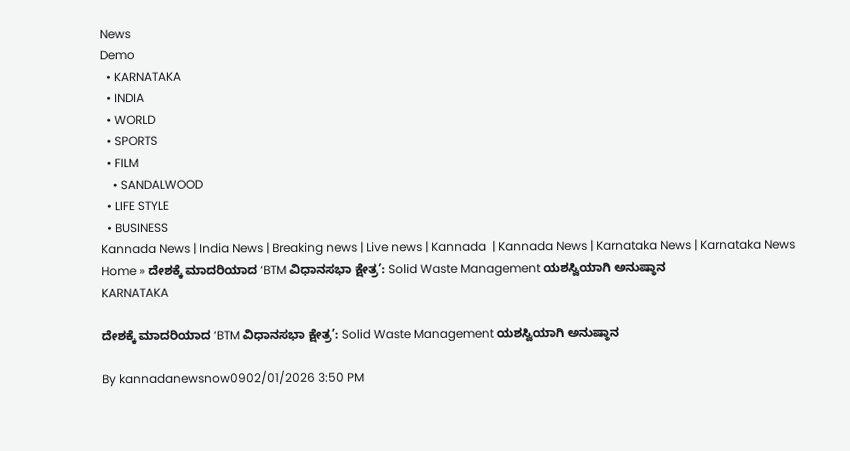News
Demo
  • KARNATAKA
  • INDIA
  • WORLD
  • SPORTS
  • FILM
    • SANDALWOOD
  • LIFE STYLE
  • BUSINESS
Kannada News | India News | Breaking news | Live news | Kannada  | Kannada News | Karnataka News | Karnataka News
Home » ದೇಶಕ್ಕೆ ಮಾದರಿಯಾದ ‘BTM ವಿಧಾನಸಭಾ ಕ್ಷೇತ್ರ’: Solid Waste Management ಯಶಸ್ವಿಯಾಗಿ ಅನುಷ್ಠಾನ
KARNATAKA

ದೇಶಕ್ಕೆ ಮಾದರಿಯಾದ ‘BTM ವಿಧಾನಸಭಾ ಕ್ಷೇತ್ರ’: Solid Waste Management ಯಶಸ್ವಿಯಾಗಿ ಅನುಷ್ಠಾನ

By kannadanewsnow0902/01/2026 3:50 PM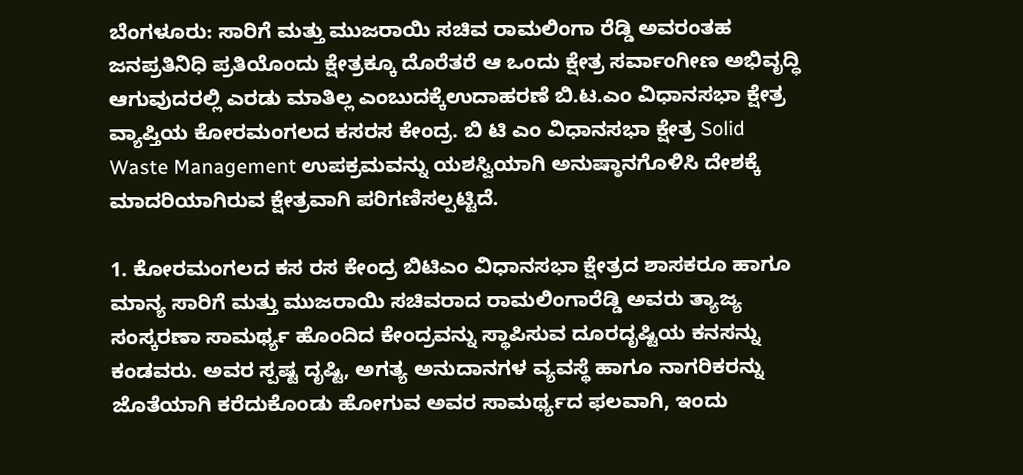ಬೆಂಗಳೂರು: ಸಾರಿಗೆ ಮತ್ತು ಮುಜರಾಯಿ ಸಚಿವ ರಾಮಲಿಂಗಾ ರೆಡ್ಡಿ ಅವರಂತಹ ಜನಪ್ರತಿನಿಧಿ ಪ್ರತಿಯೊಂದು‌ ಕ್ಷೇತ್ರಕ್ಕೂ ದೊರೆತರೆ ಆ‌ ಒಂದು‌ ಕ್ಷೇತ್ರ ಸರ್ವಾಂಗೀಣ ಅಭಿವೃದ್ಧಿ ಆಗುವುದರಲ್ಲಿ‌ ಎರಡು ಮಾತಿಲ್ಲ ಎಂಬುದಕ್ಕೆ‌ಉದಾಹರಣೆ ಬಿ.ಟ.ಎಂ ವಿಧಾನಸಭಾ ಕ್ಷೇತ್ರ ವ್ಯಾಪ್ತಿಯ ಕೋರಮಂಗಲದ ಕಸ‌ರಸ ಕೇಂದ್ರ. ಬಿ ಟಿ ಎಂ ವಿಧಾನಸಭಾ ಕ್ಷೇತ್ರ Solid Waste Management ಉಪಕ್ರಮವನ್ನು ಯಶಸ್ವಿಯಾಗಿ ಅನುಷ್ಠಾನಗೊಳಿಸಿ ದೇಶಕ್ಕೆ ಮಾದರಿಯಾಗಿರುವ ಕ್ಷೇತ್ರವಾಗಿ ಪರಿಗಣಿಸಲ್ಪಟ್ಟಿದೆ.

1. ಕೋರಮಂಗಲದ ಕಸ ರಸ ಕೇಂದ್ರ ಬಿಟಿಎಂ ವಿಧಾನಸಭಾ ಕ್ಷೇತ್ರದ ಶಾಸಕರೂ ಹಾಗೂ ಮಾನ್ಯ ಸಾರಿಗೆ ಮತ್ತು ಮುಜರಾಯಿ ಸಚಿವರಾದ ರಾಮಲಿಂಗಾರೆಡ್ಡಿ ಅವರು ತ್ಯಾಜ್ಯ ಸಂಸ್ಕರಣಾ ಸಾಮರ್ಥ್ಯ ಹೊಂದಿದ ಕೇಂದ್ರವನ್ನು ಸ್ಥಾಪಿಸುವ ದೂರದೃಷ್ಟಿಯ ಕನಸನ್ನು ಕಂಡವರು. ಅವರ ಸ್ಪಷ್ಟ ದೃಷ್ಟಿ, ಅಗತ್ಯ ಅನುದಾನಗಳ ವ್ಯವಸ್ಥೆ ಹಾಗೂ ನಾಗರಿಕರನ್ನು ಜೊತೆಯಾಗಿ ಕರೆದುಕೊಂಡು ಹೋಗುವ ಅವರ ಸಾಮರ್ಥ್ಯದ ಫಲವಾಗಿ, ಇಂದು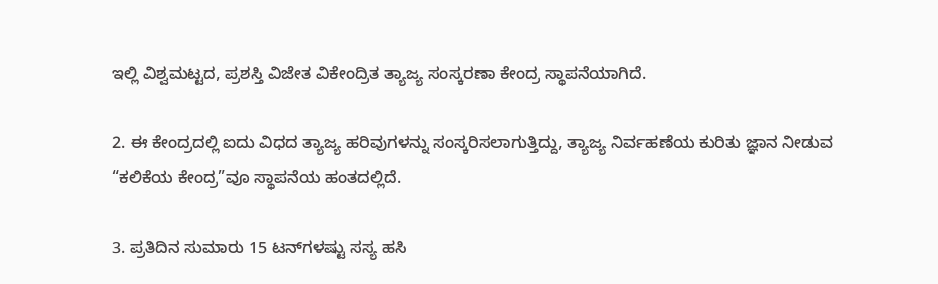ಇಲ್ಲಿ ವಿಶ್ವಮಟ್ಟದ, ಪ್ರಶಸ್ತಿ ವಿಜೇತ ವಿಕೇಂದ್ರಿತ ತ್ಯಾಜ್ಯ ಸಂಸ್ಕರಣಾ ಕೇಂದ್ರ ಸ್ಥಾಪನೆಯಾಗಿದೆ.

2. ಈ ಕೇಂದ್ರದಲ್ಲಿ ಐದು ವಿಧದ ತ್ಯಾಜ್ಯ ಹರಿವುಗಳನ್ನು ಸಂಸ್ಕರಿಸಲಾಗುತ್ತಿದ್ದು, ತ್ಯಾಜ್ಯ ನಿರ್ವಹಣೆಯ ಕುರಿತು ಜ್ಞಾನ ನೀಡುವ “ಕಲಿಕೆಯ ಕೇಂದ್ರ”ವೂ ಸ್ಥಾಪನೆಯ ಹಂತದಲ್ಲಿದೆ.

3. ಪ್ರತಿದಿನ ಸುಮಾರು 15 ಟನ್‌ಗಳಷ್ಟು ಸಸ್ಯ ಹಸಿ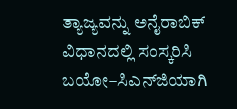ತ್ಯಾಜ್ಯವನ್ನು ಅನೈರಾಬಿಕ್ ವಿಧಾನದಲ್ಲಿ ಸಂಸ್ಕರಿಸಿ ಬಯೋ–ಸಿಎನ್‌ಜಿಯಾಗಿ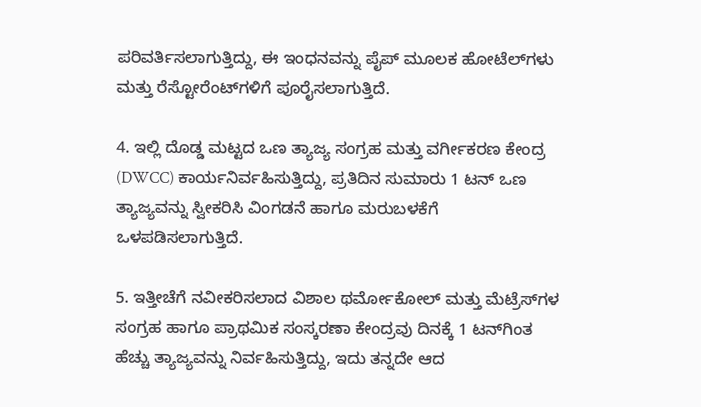ಪರಿವರ್ತಿಸಲಾಗುತ್ತಿದ್ದು, ಈ ಇಂಧನವನ್ನು ಪೈಪ್ ಮೂಲಕ ಹೋಟೆಲ್‌ಗಳು ಮತ್ತು ರೆಸ್ಟೋರೆಂಟ್‌ಗಳಿಗೆ ಪೂರೈಸಲಾಗುತ್ತಿದೆ.

4. ಇಲ್ಲಿ ದೊಡ್ಡ ಮಟ್ಟದ ಒಣ ತ್ಯಾಜ್ಯ ಸಂಗ್ರಹ ಮತ್ತು ವರ್ಗೀಕರಣ ಕೇಂದ್ರ (DWCC) ಕಾರ್ಯನಿರ್ವಹಿಸುತ್ತಿದ್ದು, ಪ್ರತಿದಿನ ಸುಮಾರು 1 ಟನ್ ಒಣ ತ್ಯಾಜ್ಯವನ್ನು ಸ್ವೀಕರಿಸಿ ವಿಂಗಡನೆ ಹಾಗೂ ಮರುಬಳಕೆಗೆ ಒಳಪಡಿಸಲಾಗುತ್ತಿದೆ.

5. ಇತ್ತೀಚೆಗೆ ನವೀಕರಿಸಲಾದ ವಿಶಾಲ ಥರ್ಮೋಕೋಲ್ ಮತ್ತು ಮೆಟ್ರೆಸ್‌ಗಳ ಸಂಗ್ರಹ ಹಾಗೂ ಪ್ರಾಥಮಿಕ ಸಂಸ್ಕರಣಾ ಕೇಂದ್ರವು ದಿನಕ್ಕೆ 1 ಟನ್‌ಗಿಂತ ಹೆಚ್ಚು ತ್ಯಾಜ್ಯವನ್ನು ನಿರ್ವಹಿಸುತ್ತಿದ್ದು, ಇದು ತನ್ನದೇ ಆದ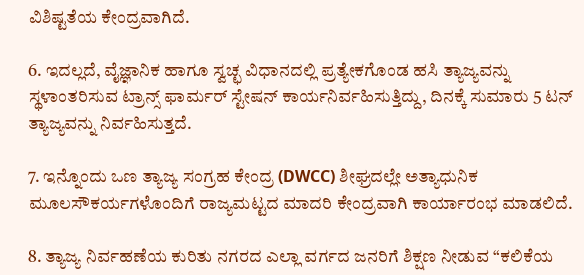ವಿಶಿಷ್ಟತೆಯ ಕೇಂದ್ರವಾಗಿದೆ.

6. ಇದಲ್ಲದೆ, ವೈಜ್ಞಾನಿಕ ಹಾಗೂ ಸ್ವಚ್ಛ ವಿಧಾನದಲ್ಲಿ ಪ್ರತ್ಯೇಕಗೊಂಡ ಹಸಿ ತ್ಯಾಜ್ಯವನ್ನು ಸ್ಥಳಾಂತರಿಸುವ ಟ್ರಾನ್ಸ್‌ ಫಾರ್ಮರ್ ಸ್ಟೇಷನ್ ಕಾರ್ಯನಿರ್ವಹಿಸುತ್ತಿದ್ದು, ದಿನಕ್ಕೆ ಸುಮಾರು 5 ಟನ್ ತ್ಯಾಜ್ಯವನ್ನು ನಿರ್ವಹಿಸುತ್ತದೆ.

7. ಇನ್ನೊಂದು ಒಣ ತ್ಯಾಜ್ಯ ಸಂಗ್ರಹ ಕೇಂದ್ರ (DWCC) ಶೀಘ್ರದಲ್ಲೇ ಅತ್ಯಾಧುನಿಕ ಮೂಲಸೌಕರ್ಯಗಳೊಂದಿಗೆ ರಾಜ್ಯಮಟ್ಟದ ಮಾದರಿ ಕೇಂದ್ರವಾಗಿ ಕಾರ್ಯಾರಂಭ ಮಾಡಲಿದೆ.

8. ತ್ಯಾಜ್ಯ ನಿರ್ವಹಣೆಯ ಕುರಿತು ನಗರದ ಎಲ್ಲಾ ವರ್ಗದ ಜನರಿಗೆ ಶಿಕ್ಷಣ ನೀಡುವ “ಕಲಿಕೆಯ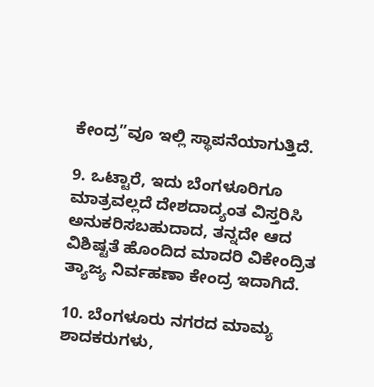ಕೇಂದ್ರ”ವೂ ಇಲ್ಲಿ ಸ್ಥಾಪನೆಯಾಗುತ್ತಿದೆ.

9. ಒಟ್ಟಾರೆ, ಇದು ಬೆಂಗಳೂರಿಗೂ ಮಾತ್ರವಲ್ಲದೆ ದೇಶದಾದ್ಯಂತ ವಿಸ್ತರಿಸಿ ಅನುಕರಿಸಬಹುದಾದ, ತನ್ನದೇ ಆದ ವಿಶಿಷ್ಟತೆ ಹೊಂದಿದ ಮಾದರಿ ವಿಕೇಂದ್ರಿತ ತ್ಯಾಜ್ಯ ನಿರ್ವಹಣಾ ಕೇಂದ್ರ ಇದಾಗಿದೆ.

10. ಬೆಂಗಳೂರು ನಗರದ ಮಾಮ್ಯ ಶಾದಕರುಗಳು,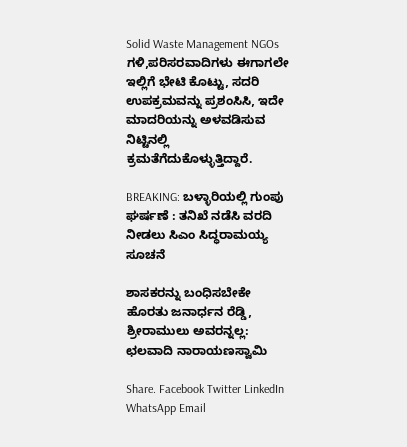Solid Waste Management NGOs ಗಳಿ,ಪರಿಸರವಾದಿಗಳು ಈಗಾಗಲೇ ಇಲ್ಲಿಗೆ ಭೇಟಿ ಕೊಟ್ಟು, ಸದರಿ‌ ಉಪಕ್ರಮವನ್ನು‌ ಪ್ರಶಂಸಿಸಿ, ಇದೇ ಮಾದರಿಯನ್ನು ಅಳವಡಿಸುವ ನಿಟ್ಟಿನಲ್ಲಿ ಕ್ರಮತೆಗೆದುಕೊಳ್ಳುತ್ತಿದ್ದಾರೆ.

BREAKING: ಬಳ್ಳಾರಿಯಲ್ಲಿ ಗುಂಪು ಘರ್ಷಣೆ : ತನಿಖೆ ನಡೆಸಿ ವರದಿ ನೀಡಲು ಸಿಎಂ ಸಿದ್ಧರಾಮಯ್ಯ ಸೂಚನೆ

ಶಾಸಕರನ್ನು ಬಂಧಿಸಬೇಕೇ ಹೊರತು ಜನಾರ್ಧನ ರೆಡ್ಡಿ, ಶ್ರೀರಾಮುಲು ಅವರನ್ನಲ್ಲ: ಛಲವಾದಿ ನಾರಾಯಣಸ್ವಾಮಿ

Share. Facebook Twitter LinkedIn WhatsApp Email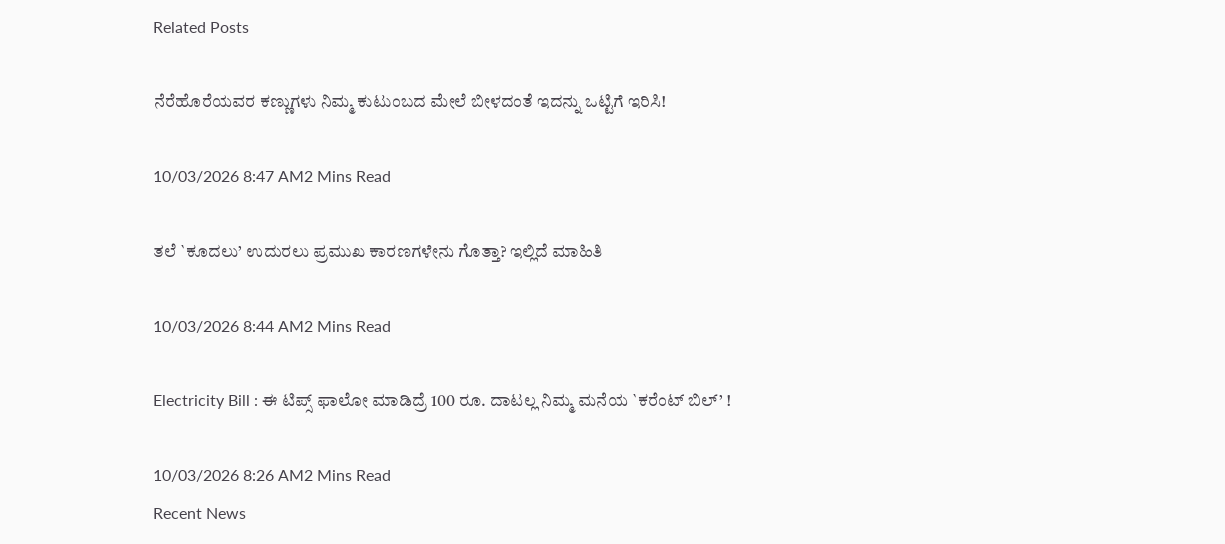Related Posts

ನೆರೆಹೊರೆಯವರ ಕಣ್ಣುಗಳು ನಿಮ್ಮ ಕುಟುಂಬದ ಮೇಲೆ ಬೀಳದಂತೆ ಇದನ್ನು ಒಟ್ಟಿಗೆ ಇರಿಸಿ!

10/03/2026 8:47 AM2 Mins Read

ತಲೆ `ಕೂದಲು’ ಉದುರಲು ಪ್ರಮುಖ ಕಾರಣಗಳೇನು ಗೊತ್ತಾ? ಇಲ್ಲಿದೆ ಮಾಹಿತಿ

10/03/2026 8:44 AM2 Mins Read

Electricity Bill : ಈ ಟಿಪ್ಸ್ ಫಾಲೋ ಮಾಡಿದ್ರೆ 100 ರೂ. ದಾಟಲ್ಲ ನಿಮ್ಮ ಮನೆಯ `ಕರೆಂಟ್ ಬಿಲ್’ !

10/03/2026 8:26 AM2 Mins Read
Recent News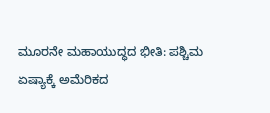ಮೂರನೇ ಮಹಾಯುದ್ಧದ ಭೀತಿ: ಪಶ್ಚಿಮ ಏಷ್ಯಾಕ್ಕೆ ಅಮೆರಿಕದ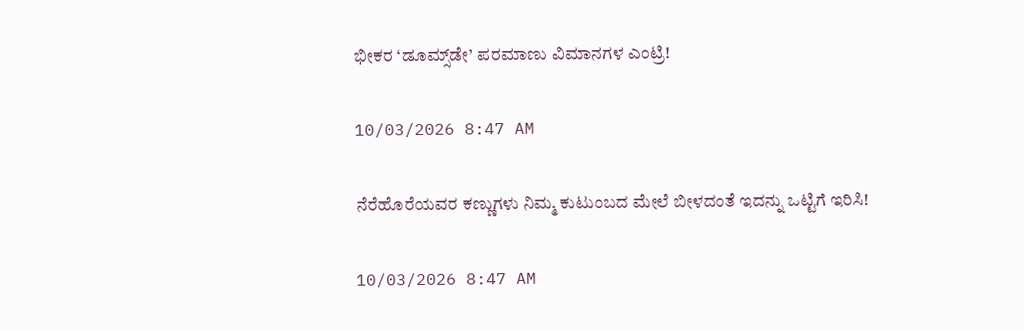ಭೀಕರ ‘ಡೂಮ್ಸ್‌ಡೇ’ ಪರಮಾಣು ವಿಮಾನಗಳ ಎಂಟ್ರಿ!

10/03/2026 8:47 AM

ನೆರೆಹೊರೆಯವರ ಕಣ್ಣುಗಳು ನಿಮ್ಮ ಕುಟುಂಬದ ಮೇಲೆ ಬೀಳದಂತೆ ಇದನ್ನು ಒಟ್ಟಿಗೆ ಇರಿಸಿ!

10/03/2026 8:47 AM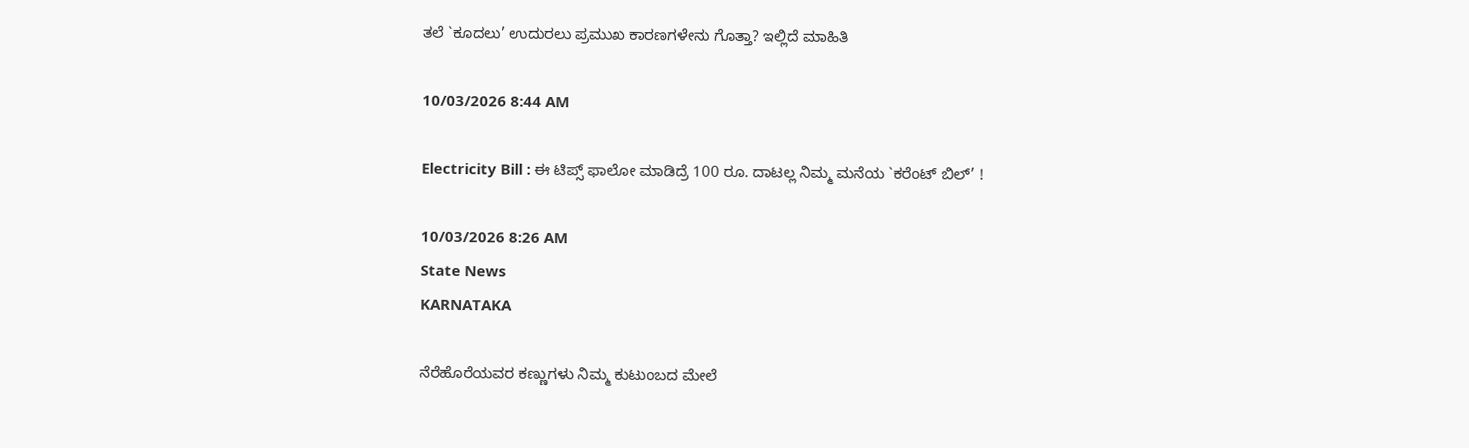ತಲೆ `ಕೂದಲು’ ಉದುರಲು ಪ್ರಮುಖ ಕಾರಣಗಳೇನು ಗೊತ್ತಾ? ಇಲ್ಲಿದೆ ಮಾಹಿತಿ

10/03/2026 8:44 AM

Electricity Bill : ಈ ಟಿಪ್ಸ್ ಫಾಲೋ ಮಾಡಿದ್ರೆ 100 ರೂ. ದಾಟಲ್ಲ ನಿಮ್ಮ ಮನೆಯ `ಕರೆಂಟ್ ಬಿಲ್’ !

10/03/2026 8:26 AM
State News
KARNATAKA

ನೆರೆಹೊರೆಯವರ ಕಣ್ಣುಗಳು ನಿಮ್ಮ ಕುಟುಂಬದ ಮೇಲೆ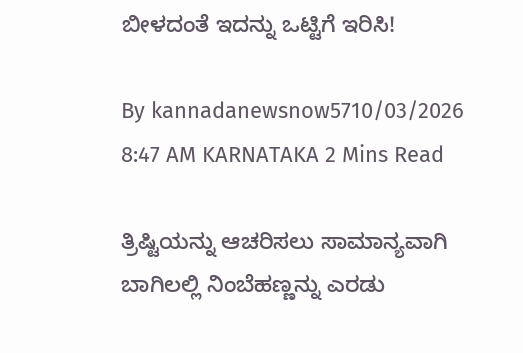ಬೀಳದಂತೆ ಇದನ್ನು ಒಟ್ಟಿಗೆ ಇರಿಸಿ!

By kannadanewsnow5710/03/2026 8:47 AM KARNATAKA 2 Mins Read

ತ್ರಿಷ್ಟಿಯನ್ನು ಆಚರಿಸಲು ಸಾಮಾನ್ಯವಾಗಿ ಬಾಗಿಲಲ್ಲಿ ನಿಂಬೆಹಣ್ಣನ್ನು ಎರಡು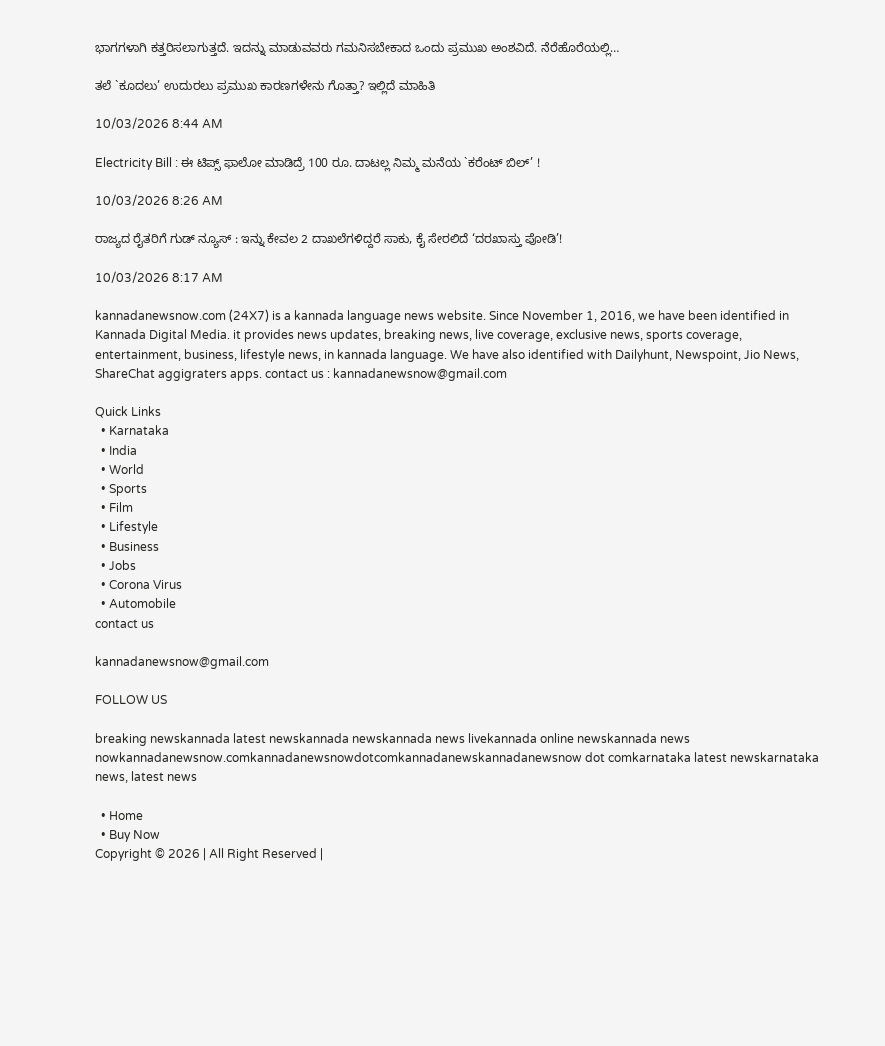ಭಾಗಗಳಾಗಿ ಕತ್ತರಿಸಲಾಗುತ್ತದೆ. ಇದನ್ನು ಮಾಡುವವರು ಗಮನಿಸಬೇಕಾದ ಒಂದು ಪ್ರಮುಖ ಅಂಶವಿದೆ. ನೆರೆಹೊರೆಯಲ್ಲಿ…

ತಲೆ `ಕೂದಲು’ ಉದುರಲು ಪ್ರಮುಖ ಕಾರಣಗಳೇನು ಗೊತ್ತಾ? ಇಲ್ಲಿದೆ ಮಾಹಿತಿ

10/03/2026 8:44 AM

Electricity Bill : ಈ ಟಿಪ್ಸ್ ಫಾಲೋ ಮಾಡಿದ್ರೆ 100 ರೂ. ದಾಟಲ್ಲ ನಿಮ್ಮ ಮನೆಯ `ಕರೆಂಟ್ ಬಿಲ್’ !

10/03/2026 8:26 AM

ರಾಜ್ಯದ ರೈತರಿಗೆ ಗುಡ್ ನ್ಯೂಸ್ : ಇನ್ನು ಕೇವಲ 2 ದಾಖಲೆಗಳಿದ್ದರೆ ಸಾಕು, ಕೈ ಸೇರಲಿದೆ ‘ದರಖಾಸ್ತು ಪೋಡಿ’!

10/03/2026 8:17 AM

kannadanewsnow.com (24X7) is a kannada language news website. Since November 1, 2016, we have been identified in Kannada Digital Media. it provides news updates, breaking news, live coverage, exclusive news, sports coverage, entertainment, business, lifestyle news, in kannada language. We have also identified with Dailyhunt, Newspoint, Jio News, ShareChat aggigraters apps. contact us : kannadanewsnow@gmail.com

Quick Links
  • Karnataka
  • India
  • World
  • Sports
  • Film
  • Lifestyle
  • Business
  • Jobs
  • Corona Virus
  • Automobile
contact us

kannadanewsnow@gmail.com

FOLLOW US

breaking newskannada latest newskannada newskannada news livekannada online newskannada news nowkannadanewsnow.comkannadanewsnowdotcomkannadanewskannadanewsnow dot comkarnataka latest newskarnataka news, latest news

  • Home
  • Buy Now
Copyright © 2026 | All Right Reserved |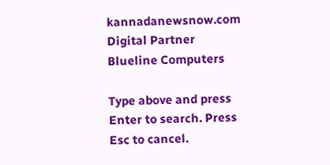kannadanewsnow.com
Digital Partner Blueline Computers

Type above and press Enter to search. Press Esc to cancel.